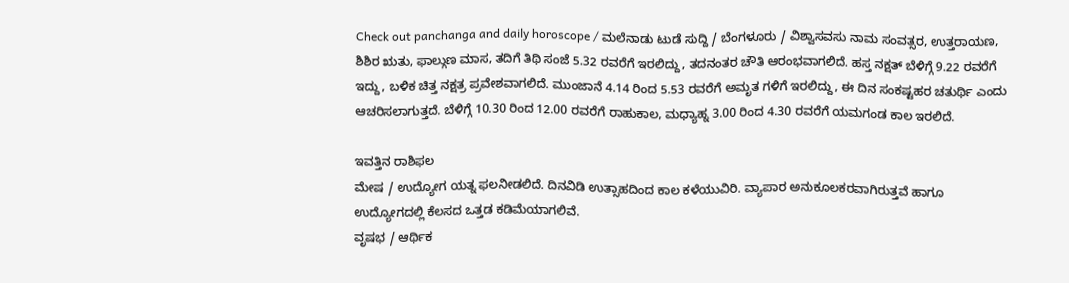Check out panchanga and daily horoscope / ಮಲೆನಾಡು ಟುಡೆ ಸುದ್ದಿ / ಬೆಂಗಳೂರು / ವಿಶ್ವಾಸವಸು ನಾಮ ಸಂವತ್ಸರ, ಉತ್ತರಾಯಣ, ಶಿಶಿರ ಋತು, ಫಾಲ್ಗುಣ ಮಾಸ, ತದಿಗೆ ತಿಥಿ ಸಂಜೆ 5.32 ರವರೆಗೆ ಇರಲಿದ್ದು, ತದನಂತರ ಚೌತಿ ಆರಂಭವಾಗಲಿದೆ. ಹಸ್ತ ನಕ್ಷತ್ ಬೆಳಿಗ್ಗೆ 9.22 ರವರೆಗೆ ಇದ್ದು, ಬಳಿಕ ಚಿತ್ತ ನಕ್ಷತ್ರ ಪ್ರವೇಶವಾಗಲಿದೆ. ಮುಂಜಾನೆ 4.14 ರಿಂದ 5.53 ರವರೆಗೆ ಅಮೃತ ಗಳಿಗೆ ಇರಲಿದ್ದು, ಈ ದಿನ ಸಂಕಷ್ಟಹರ ಚತುರ್ಥಿ ಎಂದು ಆಚರಿಸಲಾಗುತ್ತದೆ. ಬೆಳಿಗ್ಗೆ 10.30 ರಿಂದ 12.00 ರವರೆಗೆ ರಾಹುಕಾಲ, ಮಧ್ಯಾಹ್ನ 3.00 ರಿಂದ 4.30 ರವರೆಗೆ ಯಮಗಂಡ ಕಾಲ ಇರಲಿದೆ.

ಇವತ್ತಿನ ರಾಶಿಫಲ
ಮೇಷ / ಉದ್ಯೋಗ ಯತ್ನ ಫಲನೀಡಲಿದೆ. ದಿನವಿಡಿ ಉತ್ಸಾಹದಿಂದ ಕಾಲ ಕಳೆಯುವಿರಿ. ವ್ಯಾಪಾರ ಅನುಕೂಲಕರವಾಗಿರುತ್ತವೆ ಹಾಗೂ ಉದ್ಯೋಗದಲ್ಲಿ ಕೆಲಸದ ಒತ್ತಡ ಕಡಿಮೆಯಾಗಲಿವೆ.
ವೃಷಭ / ಆರ್ಥಿಕ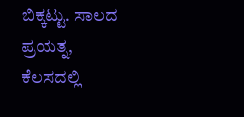ಬಿಕ್ಕಟ್ಟು. ಸಾಲದ ಪ್ರಯತ್ನ, ಕೆಲಸದಲ್ಲಿ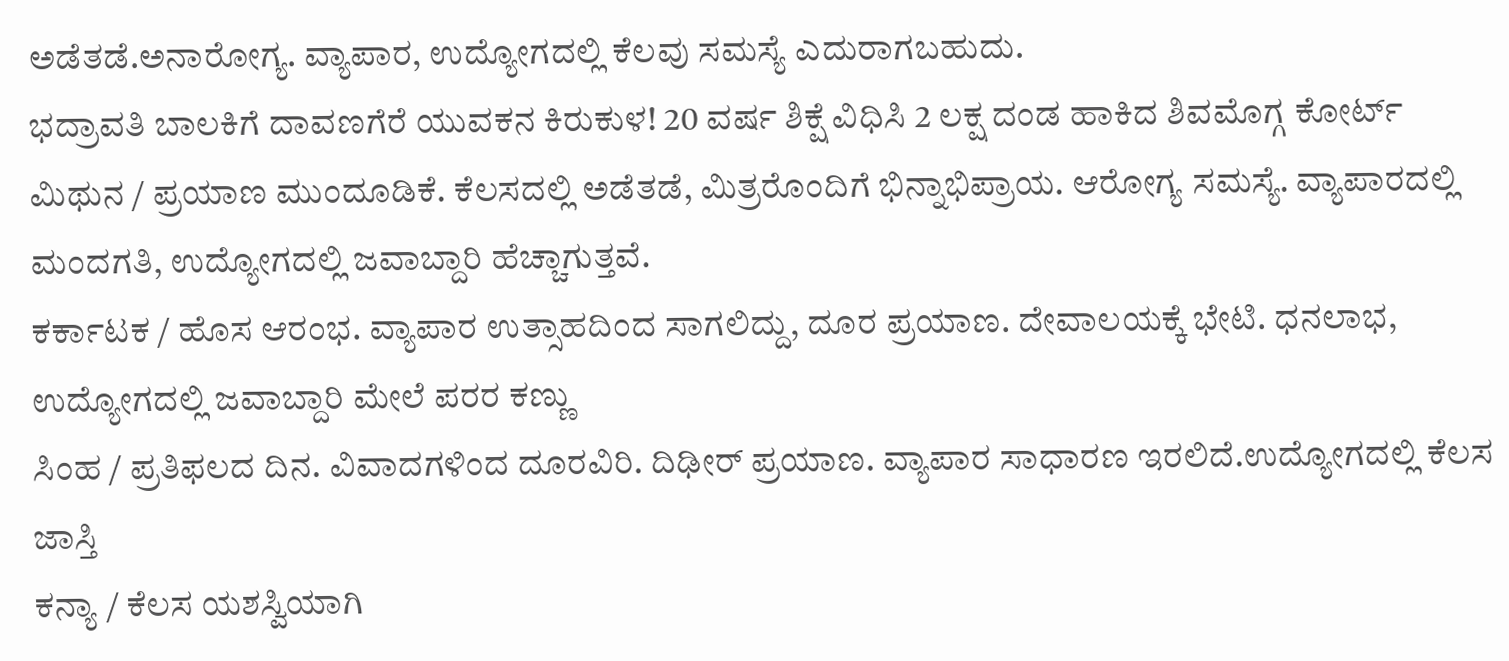ಅಡೆತಡೆ.ಅನಾರೋಗ್ಯ. ವ್ಯಾಪಾರ, ಉದ್ಯೋಗದಲ್ಲಿ ಕೆಲವು ಸಮಸ್ಯೆ ಎದುರಾಗಬಹುದು.
ಭದ್ರಾವತಿ ಬಾಲಕಿಗೆ ದಾವಣಗೆರೆ ಯುವಕನ ಕಿರುಕುಳ! 20 ವರ್ಷ ಶಿಕ್ಷೆ ವಿಧಿಸಿ 2 ಲಕ್ಷ ದಂಡ ಹಾಕಿದ ಶಿವಮೊಗ್ಗ ಕೋರ್ಟ್
ಮಿಥುನ / ಪ್ರಯಾಣ ಮುಂದೂಡಿಕೆ. ಕೆಲಸದಲ್ಲಿ ಅಡೆತಡೆ, ಮಿತ್ರರೊಂದಿಗೆ ಭಿನ್ನಾಭಿಪ್ರಾಯ. ಆರೋಗ್ಯ ಸಮಸ್ಯೆ. ವ್ಯಾಪಾರದಲ್ಲಿ ಮಂದಗತಿ, ಉದ್ಯೋಗದಲ್ಲಿ ಜವಾಬ್ದಾರಿ ಹೆಚ್ಚಾಗುತ್ತವೆ.
ಕರ್ಕಾಟಕ / ಹೊಸ ಆರಂಭ. ವ್ಯಾಪಾರ ಉತ್ಸಾಹದಿಂದ ಸಾಗಲಿದ್ದು, ದೂರ ಪ್ರಯಾಣ. ದೇವಾಲಯಕ್ಕೆ ಭೇಟಿ. ಧನಲಾಭ, ಉದ್ಯೋಗದಲ್ಲಿ ಜವಾಬ್ದಾರಿ ಮೇಲೆ ಪರರ ಕಣ್ಣು
ಸಿಂಹ / ಪ್ರತಿಫಲದ ದಿನ. ವಿವಾದಗಳಿಂದ ದೂರವಿರಿ. ದಿಢೀರ್ ಪ್ರಯಾಣ. ವ್ಯಾಪಾರ ಸಾಧಾರಣ ಇರಲಿದೆ.ಉದ್ಯೋಗದಲ್ಲಿ ಕೆಲಸ ಜಾಸ್ತಿ
ಕನ್ಯಾ / ಕೆಲಸ ಯಶಸ್ವಿಯಾಗಿ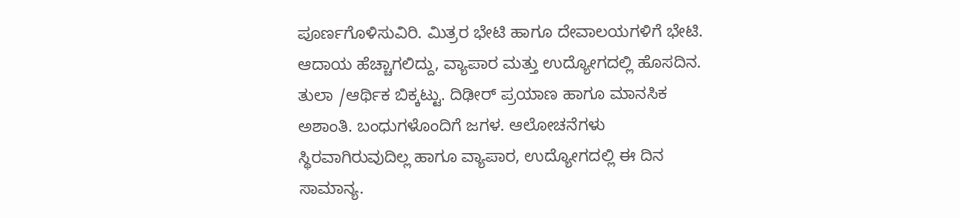ಪೂರ್ಣಗೊಳಿಸುವಿರಿ. ಮಿತ್ರರ ಭೇಟಿ ಹಾಗೂ ದೇವಾಲಯಗಳಿಗೆ ಭೇಟಿ. ಆದಾಯ ಹೆಚ್ಚಾಗಲಿದ್ದು, ವ್ಯಾಪಾರ ಮತ್ತು ಉದ್ಯೋಗದಲ್ಲಿ ಹೊಸದಿನ.
ತುಲಾ /ಆರ್ಥಿಕ ಬಿಕ್ಕಟ್ಟು. ದಿಢೀರ್ ಪ್ರಯಾಣ ಹಾಗೂ ಮಾನಸಿಕ ಅಶಾಂತಿ. ಬಂಧುಗಳೊಂದಿಗೆ ಜಗಳ. ಆಲೋಚನೆಗಳು ಸ್ಥಿರವಾಗಿರುವುದಿಲ್ಲ ಹಾಗೂ ವ್ಯಾಪಾರ, ಉದ್ಯೋಗದಲ್ಲಿ ಈ ದಿನ ಸಾಮಾನ್ಯ.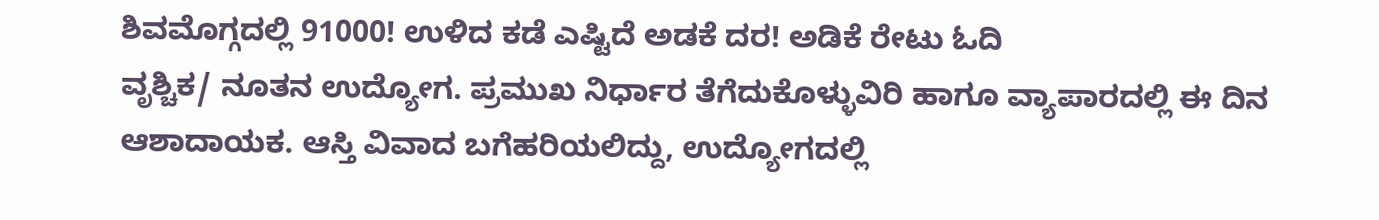ಶಿವಮೊಗ್ಗದಲ್ಲಿ 91000! ಉಳಿದ ಕಡೆ ಎಷ್ಟಿದೆ ಅಡಕೆ ದರ! ಅಡಿಕೆ ರೇಟು ಓದಿ
ವೃಶ್ಚಿಕ/ ನೂತನ ಉದ್ಯೋಗ. ಪ್ರಮುಖ ನಿರ್ಧಾರ ತೆಗೆದುಕೊಳ್ಳುವಿರಿ ಹಾಗೂ ವ್ಯಾಪಾರದಲ್ಲಿ ಈ ದಿನ ಆಶಾದಾಯಕ. ಆಸ್ತಿ ವಿವಾದ ಬಗೆಹರಿಯಲಿದ್ದು, ಉದ್ಯೋಗದಲ್ಲಿ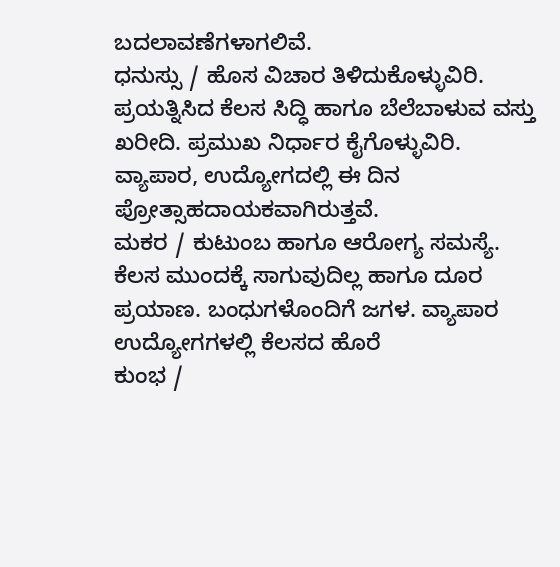ಬದಲಾವಣೆಗಳಾಗಲಿವೆ.
ಧನುಸ್ಸು / ಹೊಸ ವಿಚಾರ ತಿಳಿದುಕೊಳ್ಳುವಿರಿ. ಪ್ರಯತ್ನಿಸಿದ ಕೆಲಸ ಸಿದ್ಧಿ ಹಾಗೂ ಬೆಲೆಬಾಳುವ ವಸ್ತು ಖರೀದಿ. ಪ್ರಮುಖ ನಿರ್ಧಾರ ಕೈಗೊಳ್ಳುವಿರಿ. ವ್ಯಾಪಾರ, ಉದ್ಯೋಗದಲ್ಲಿ ಈ ದಿನ ಪ್ರೋತ್ಸಾಹದಾಯಕವಾಗಿರುತ್ತವೆ.
ಮಕರ / ಕುಟುಂಬ ಹಾಗೂ ಆರೋಗ್ಯ ಸಮಸ್ಯೆ. ಕೆಲಸ ಮುಂದಕ್ಕೆ ಸಾಗುವುದಿಲ್ಲ ಹಾಗೂ ದೂರ ಪ್ರಯಾಣ. ಬಂಧುಗಳೊಂದಿಗೆ ಜಗಳ. ವ್ಯಾಪಾರ ಉದ್ಯೋಗಗಳಲ್ಲಿ ಕೆಲಸದ ಹೊರೆ
ಕುಂಭ /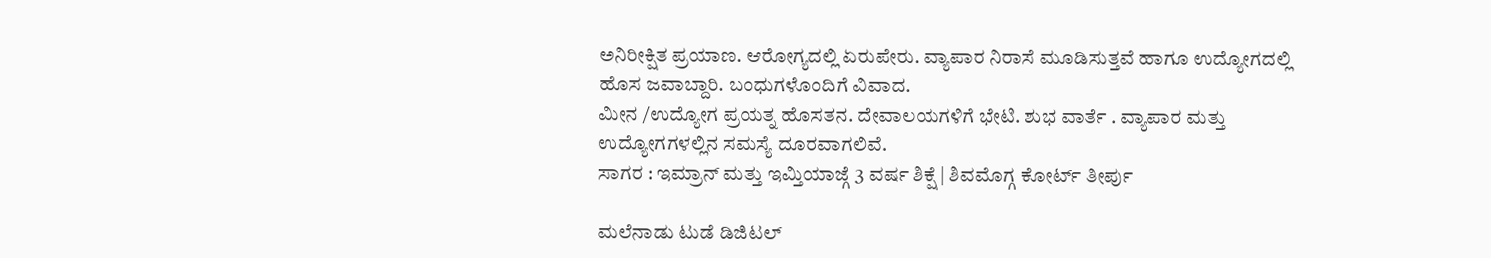ಅನಿರೀಕ್ಷಿತ ಪ್ರಯಾಣ. ಆರೋಗ್ಯದಲ್ಲಿ ಏರುಪೇರು. ವ್ಯಾಪಾರ ನಿರಾಸೆ ಮೂಡಿಸುತ್ತವೆ ಹಾಗೂ ಉದ್ಯೋಗದಲ್ಲಿ ಹೊಸ ಜವಾಬ್ದಾರಿ. ಬಂಧುಗಳೊಂದಿಗೆ ವಿವಾದ.
ಮೀನ /ಉದ್ಯೋಗ ಪ್ರಯತ್ನ ಹೊಸತನ. ದೇವಾಲಯಗಳಿಗೆ ಭೇಟಿ. ಶುಭ ವಾರ್ತೆ . ವ್ಯಾಪಾರ ಮತ್ತು ಉದ್ಯೋಗಗಳಲ್ಲಿನ ಸಮಸ್ಯೆ ದೂರವಾಗಲಿವೆ.
ಸಾಗರ : ಇಮ್ರಾನ್ ಮತ್ತು ಇಮ್ತಿಯಾಜ್ಗೆ 3 ವರ್ಷ ಶಿಕ್ಷೆ | ಶಿವಮೊಗ್ಗ ಕೋರ್ಟ್ ತೀರ್ಪು

ಮಲೆನಾಡು ಟುಡೆ ಡಿಜಿಟಲ್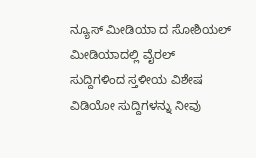ನ್ಯೂಸ್ ಮೀಡಿಯಾ ದ ಸೋಶಿಯಲ್ ಮೀಡಿಯಾದಲ್ಲಿ ವೈರಲ್ ಸುದ್ದಿಗಳಿಂದ ಸ್ತಳೀಯ ವಿಶೇಷ ವಿಡಿಯೋ ಸುದ್ದಿಗಳನ್ನು ನೀವು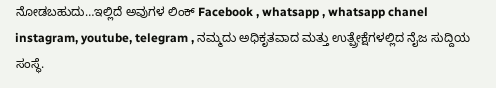ನೋಡಬಹುದು…ಇಲ್ಲಿದೆ ಅವುಗಳ ಲಿಂಕ್ Facebook , whatsapp , whatsapp chanel instagram, youtube, telegram , ನಮ್ಮದು ಅಧಿಕೃತವಾದ ಮತ್ತು ಉತ್ಪ್ರೇಕ್ಷೆಗಳಲ್ಲಿದ ನೈಜ ಸುದ್ದಿಯ ಸಂಸ್ಥೆ.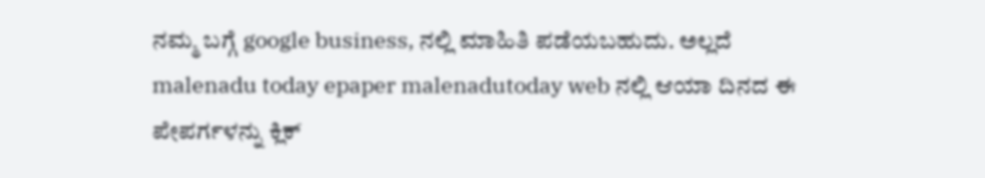ನಮ್ಮ ಬಗ್ಗೆ google business, ನಲ್ಲಿ ಮಾಹಿತಿ ಪಡೆಯಬಹುದು. ಅಲ್ಲದೆ malenadu today epaper malenadutoday web ನಲ್ಲಿ ಆಯಾ ದಿನದ ಈ ಪೇಪರ್ಗಳನ್ನು ಕ್ಲಿಕ್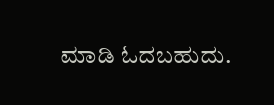ಮಾಡಿ ಓದಬಹುದು.